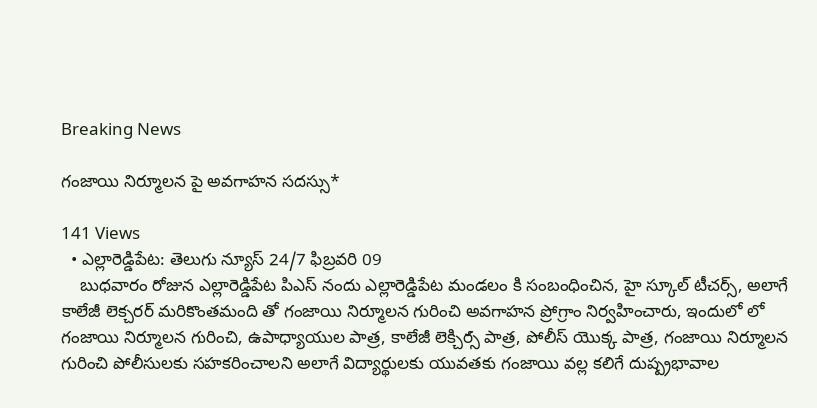Breaking News

గంజాయి నిర్మూలన పై అవగాహన సదస్సు*

141 Views
  • ఎల్లారెడ్డిపేట: తెలుగు న్యూస్ 24/7 ఫిబ్రవరి 09
    బుధవారం రోజున ఎల్లారెడ్డిపేట పిఎస్ నందు ఎల్లారెడ్డిపేట మండలం కి సంబంధించిన, హై స్కూల్ టీచర్స్, అలాగే కాలేజీ లెక్చరర్ మరికొంతమంది తో గంజాయి నిర్మూలన గురించి అవగాహన ప్రోగ్రాం నిర్వహించారు, ఇందులో లో గంజాయి నిర్మూలన గురించి, ఉపాధ్యాయుల పాత్ర, కాలేజీ లెక్చిర్సౕ పాత్ర, పోలీస్ యొక్క పాత్ర, గంజాయి నిర్మూలన గురించి పోలీసులకు సహకరించాలని అలాగే విద్యార్థులకు యువతకు గంజాయి వల్ల కలిగే దుష్ప్రభావాల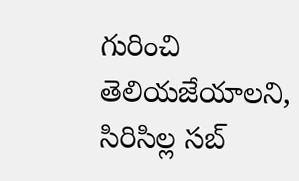గురించి తెలియజేయాలని, సిరిసిల్ల సబ్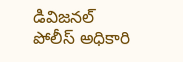డివిజనల్ పోలీస్ అధికారి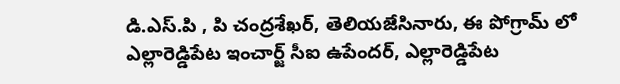డి.ఎస్.పి , పి చంద్రశేఖర్, తెలియజేసినారు, ఈ పోగ్రామ్ లో ఎల్లారెడ్డిపేట ఇంచార్జ్ సీఐ ఉపేందర్, ఎల్లారెడ్డిపేట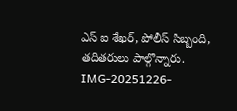ఎస్ ఐ శేఖర్, పోలీస్ సిబ్బంది, తదితరులు పాల్గొన్నారు.
IMG-20251226-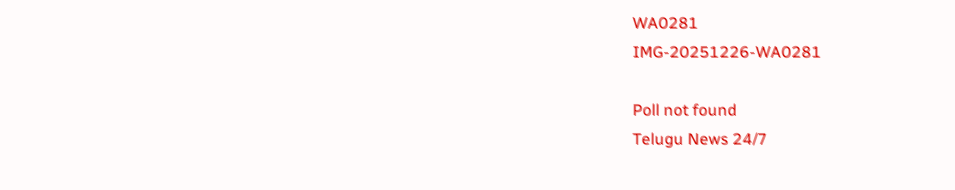WA0281
IMG-20251226-WA0281

Poll not found
Telugu News 24/7